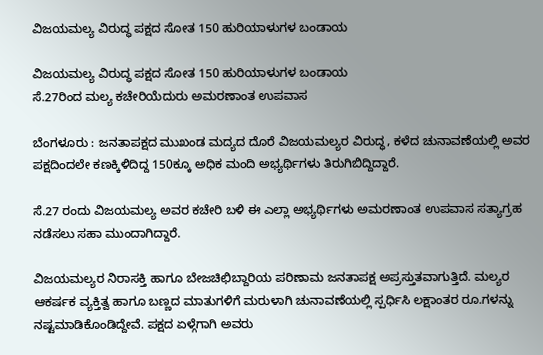ವಿಜಯಮಲ್ಯ ವಿರುದ್ಧ ಪಕ್ಷದ ಸೋತ 150 ಹುರಿಯಾಳುಗಳ ಬಂಡಾಯ

ವಿಜಯಮಲ್ಯ ವಿರುದ್ಧ ಪಕ್ಷದ ಸೋತ 150 ಹುರಿಯಾಳುಗಳ ಬಂಡಾಯ
ಸೆ.27ರಿಂದ ಮಲ್ಯ ಕಚೇರಿಯೆದುರು ಅಮರಣಾಂತ ಉಪವಾಸ

ಬೆಂಗಳೂರು : ಜನತಾಪಕ್ಷದ ಮುಖಂಡ ಮದ್ಯದ ದೊರೆ ವಿಜಯಮಲ್ಯರ ವಿರುದ್ಧ, ಕಳೆದ ಚುನಾವಣೆಯಲ್ಲಿ ಅವರ ಪಕ್ಷದಿಂದಲೇ ಕಣಕ್ಕಿಳಿದಿದ್ದ 150ಕ್ಕೂ ಅಧಿಕ ಮಂದಿ ಅಭ್ಯರ್ಥಿಗಳು ತಿರುಗಿಬಿದ್ದಿದ್ದಾರೆ.

ಸೆ.27 ರಂದು ವಿಜಯಮಲ್ಯ ಅವರ ಕಚೇರಿ ಬಳಿ ಈ ಎಲ್ಲಾ ಅಭ್ಯರ್ಥಿಗಳು ಅಮರಣಾಂತ ಉಪವಾಸ ಸತ್ಯಾಗ್ರಹ ನಡೆಸಲು ಸಹಾ ಮುಂದಾಗಿದ್ದಾರೆ.

ವಿಜಯಮಲ್ಯರ ನಿರಾಸಕ್ತಿ ಹಾಗೂ ಬೇಜಚಿಛಿಬ್ದಾರಿಯ ಪರಿಣಾಮ ಜನತಾಪಕ್ಷ ಅಪ್ರಸ್ತುತವಾಗುತ್ತಿದೆ. ಮಲ್ಯರ ಆಕರ್ಷಕ ವ್ಯಕ್ತಿತ್ವ ಹಾಗೂ ಬಣ್ಣದ ಮಾತುಗಳಿಗೆ ಮರುಳಾಗಿ ಚುನಾವಣೆಯಲ್ಲಿ ಸ್ಪರ್ಧಿಸಿ ಲಕ್ಷಾಂತರ ರೂ.ಗಳನ್ನು ನಷ್ಟಮಾಡಿಕೊಂಡಿದ್ದೇವೆ. ಪಕ್ಷದ ಏಳ್ಗೆಗಾಗಿ ಅವರು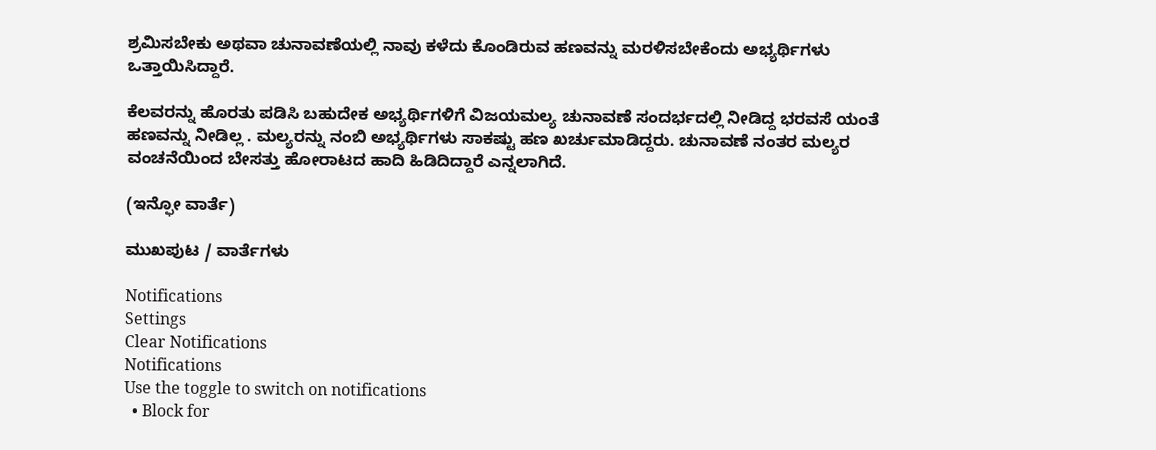ಶ್ರಮಿಸಬೇಕು ಅಥವಾ ಚುನಾವಣೆಯಲ್ಲಿ ನಾವು ಕಳೆದು ಕೊಂಡಿರುವ ಹಣವನ್ನು ಮರಳಿಸಬೇಕೆಂದು ಅಭ್ಯರ್ಥಿಗಳು ಒತ್ತಾಯಿಸಿದ್ದಾರೆ.

ಕೆಲವರನ್ನು ಹೊರತು ಪಡಿಸಿ ಬಹುದೇಕ ಅಭ್ಯರ್ಥಿಗಳಿಗೆ ವಿಜಯಮಲ್ಯ ಚುನಾವಣೆ ಸಂದರ್ಭದಲ್ಲಿ ನೀಡಿದ್ದ ಭರವಸೆ ಯಂತೆ ಹಣವನ್ನು ನೀಡಿಲ್ಲ . ಮಲ್ಯರನ್ನು ನಂಬಿ ಅಭ್ಯರ್ಥಿಗಳು ಸಾಕಷ್ಟು ಹಣ ಖರ್ಚುಮಾಡಿದ್ದರು. ಚುನಾವಣೆ ನಂತರ ಮಲ್ಯರ ವಂಚನೆಯಿಂದ ಬೇಸತ್ತು ಹೋರಾಟದ ಹಾದಿ ಹಿಡಿದಿದ್ದಾರೆ ಎನ್ನಲಾಗಿದೆ.

(ಇನ್ಫೋ ವಾರ್ತೆ)

ಮುಖಪುಟ / ವಾರ್ತೆಗಳು

Notifications
Settings
Clear Notifications
Notifications
Use the toggle to switch on notifications
  • Block for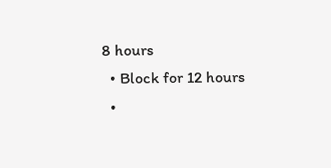8 hours
  • Block for 12 hours
  •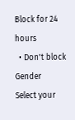Block for 24 hours
  • Don't block
Gender
Select your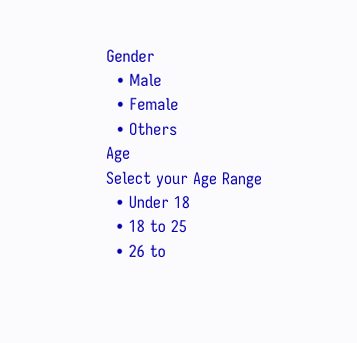Gender
  • Male
  • Female
  • Others
Age
Select your Age Range
  • Under 18
  • 18 to 25
  • 26 to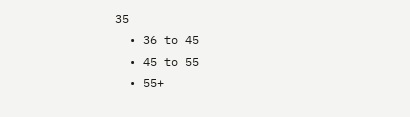35
  • 36 to 45
  • 45 to 55
  • 55+